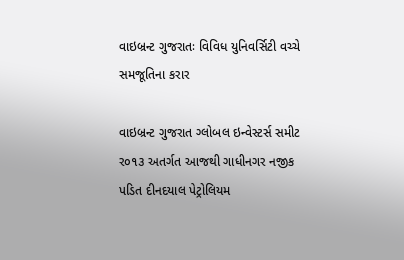વાઇબ્રન્ટ ગુજરાતઃ વિવિધ યુનિવર્સિટી વચ્ચે સમજૂતિના કરાર

વાઇબ્રન્ટ ગુજરાત ગ્લોબલ ઇન્વેસ્ટર્સ સમીટ ર૦૧૩ અતર્ગત આજથી ગાધીનગર નજીક પડિત દીનદયાલ પેટ્રોલિયમ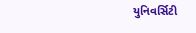યુનિવર્સિટી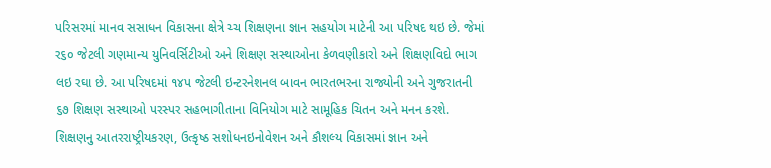પરિસરમાં માનવ સસાધન વિકાસના ક્ષેત્રે ચ્ચ શિક્ષણના જ્ઞાન સહયોગ માટેની આ પરિષદ થઇ છે. જેમાં ર૬૦ જેટલી ગણમાન્ય યુનિવર્સિટીઓ અને શિક્ષણ સસ્થાઓના કેળવણીકારો અને શિક્ષણવિદો ભાગ લઇ રઘા છે. આ પરિષદમાં ૧૪પ જેટલી ઇન્ટરનેશનલ બાવન ભારતભરના રાજ્યોની અને ગુજરાતની ૬૭ શિક્ષણ સસ્થાઓ પરસ્પર સહભાગીતાના વિનિયોગ માટે સામૂહિક ચિતન અને મનન કરશે.
શિક્ષણનુ આતરરાષ્ટ્રીયકરણ, ઉત્કૃષ્ઠ સશોધનઇનોવેશન અને કૌશલ્ય વિકાસમાં જ્ઞાન અને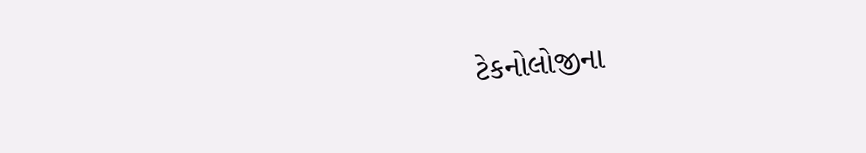ટેકનોલોજીના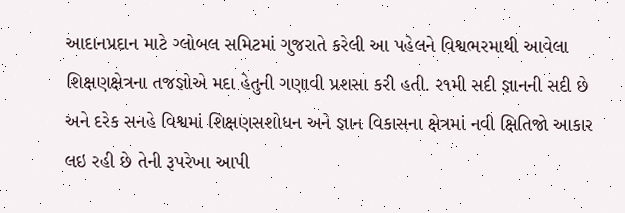આદાનપ્રદાન માટે ગ્લોબલ સમિટમાં ગુજરાતે કરેલી આ પહેલને વિશ્વભરમાથી આવેલા શિક્ષણક્ષેત્રના તજજ્ઞોએ મદા હેતુની ગણાવી પ્રશસા કરી હતી. ર૧મી સદી જ્ઞાનની સદી છે અને દરેક સનહે વિશ્વમાં શિક્ષણસશોધન અને જ્ઞાન વિકાસના ક્ષેત્રમાં નવી ક્ષિતિજો આકાર લઇ રહી છે તેની રૂપરેખા આપી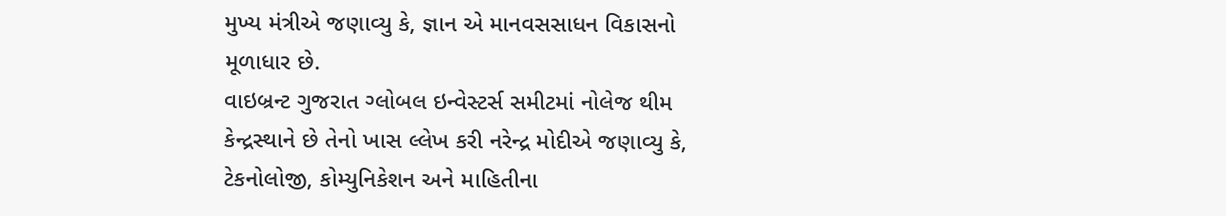મુખ્ય મંત્રીએ જણાવ્યુ કે, જ્ઞાન એ માનવસસાધન વિકાસનો મૂળાધાર છે.
વાઇબ્રન્ટ ગુજરાત ગ્લોબલ ઇન્વેસ્ટર્સ સમીટમાં નોલેજ થીમ કેન્દ્રસ્થાને છે તેનો ખાસ લ્લેખ કરી નરેન્દ્ર મોદીએ જણાવ્યુ કે, ટેકનોલોજી, કોમ્યુનિકેશન અને માહિતીના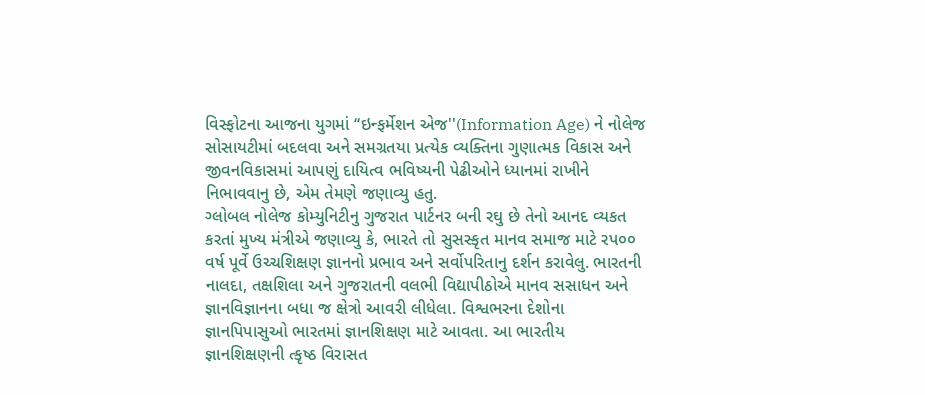વિસ્ફોટના આજના યુગમાં ‘‘ઇન્ફર્મેશન એજ''(Information Age) ને નોલેજ સોસાયટીમાં બદલવા અને સમગ્રતયા પ્રત્યેક વ્યક્તિના ગુણાત્મક વિકાસ અને જીવનવિકાસમાં આપણું દાયિત્વ ભવિષ્યની પેઢીઓને ધ્યાનમાં રાખીને નિભાવવાનુ છે, એમ તેમણે જણાવ્યુ હતુ.
ગ્લોબલ નોલેજ કોમ્યુનિટીનુ ગુજરાત પાર્ટનર બની રઘુ છે તેનો આનદ વ્યકત કરતાં મુખ્ય મંત્રીએ જણાવ્યુ કે, ભારતે તો સુસસ્કૃત માનવ સમાજ માટે રપ૦૦ વર્ષ પૂર્વે ઉચ્ચશિક્ષણ જ્ઞાનનો પ્રભાવ અને સર્વોપરિતાનુ દર્શન કરાવેલુ. ભારતની નાલદા, તક્ષશિલા અને ગુજરાતની વલભી વિદ્યાપીઠોએ માનવ સસાધન અને જ્ઞાનવિજ્ઞાનના બધા જ ક્ષેત્રો આવરી લીધેલા. વિશ્વભરના દેશોના જ્ઞાનપિપાસુઓ ભારતમાં જ્ઞાનશિક્ષણ માટે આવતા. આ ભારતીય જ્ઞાનશિક્ષણની ત્કૃષ્ઠ વિરાસત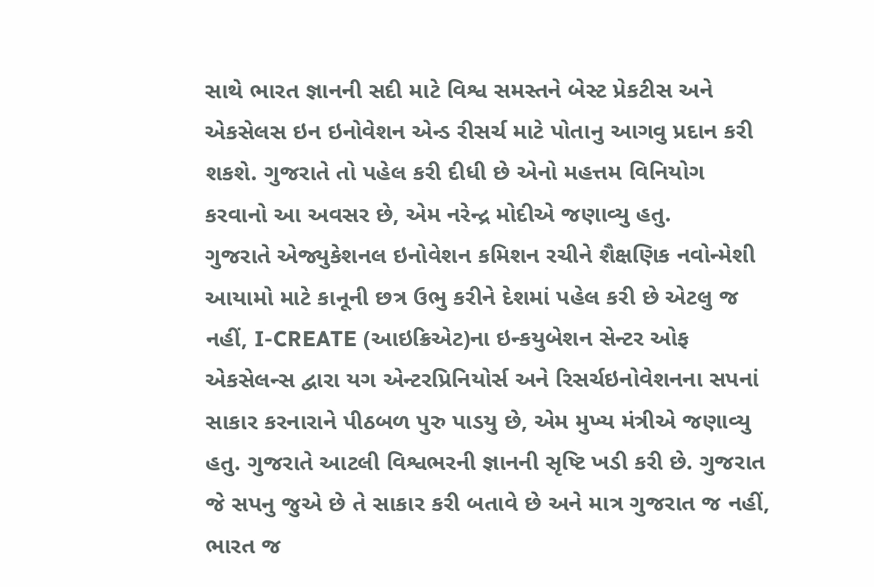સાથે ભારત જ્ઞાનની સદી માટે વિશ્વ સમસ્તને બેસ્ટ પ્રેકટીસ અને એકસેલસ ઇન ઇનોવેશન એન્ડ રીસર્ચ માટે પોતાનુ આગવુ પ્રદાન કરી શકશે. ગુજરાતે તો પહેલ કરી દીધી છે એનો મહત્તમ વિનિયોગ કરવાનો આ અવસર છે, એમ નરેન્દ્ર મોદીએ જણાવ્યુ હતુ.
ગુજરાતે એજ્યુકેશનલ ઇનોવેશન કમિશન રચીને શૈક્ષણિક નવોન્મેશી આયામો માટે કાનૂની છત્ર ઉભુ કરીને દેશમાં પહેલ કરી છે એટલુ જ નહીં, I-CREATE (આઇક્રિએટ)ના ઇન્કયુબેશન સેન્ટર ઓફ એકસેલન્સ દ્વારા યગ એન્ટરપ્રિનિયોર્સ અને રિસર્ચઇનોવેશનના સપનાં સાકાર કરનારાને પીઠબળ પુરુ પાડયુ છે, એમ મુખ્ય મંત્રીએ જણાવ્યુ હતુ. ગુજરાતે આટલી વિશ્વભરની જ્ઞાનની સૃષ્ટિ ખડી કરી છે. ગુજરાત જે સપનુ જુએ છે તે સાકાર કરી બતાવે છે અને માત્ર ગુજરાત જ નહીં, ભારત જ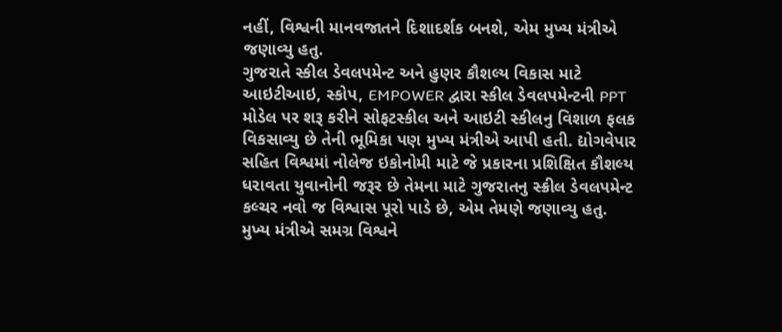નહીં, વિશ્વની માનવજાતને દિશાદર્શક બનશે, એમ મુખ્ય મંત્રીએ જણાવ્યુ હતુ.
ગુજરાતે સ્કીલ ડેવલપમેન્ટ અને હુણર કૌશલ્ય વિકાસ માટે આઇટીઆઇ, સ્કોપ, EMPOWER દ્વારા સ્કીલ ડેવલપમેન્ટની PPT મોડેલ પર શરૂ કરીને સોફટસ્કીલ અને આઇટી સ્કીલનુ વિશાળ ફલક વિકસાવ્યુ છે તેની ભૂમિકા પણ મુખ્ય મંત્રીએ આપી હતી. દ્યોગવેપાર સહિત વિશ્વમાં નોલેજ ઇકોનોમી માટે જે પ્રકારના પ્રશિક્ષિત કૌશલ્ય ધરાવતા યુવાનોની જરૂર છે તેમના માટે ગુજરાતનુ સ્ક્રીલ ડેવલપમેન્ટ કલ્ચર નવો જ વિશ્વાસ પૂરો પાડે છે, એમ તેમણે જણાવ્યુ હતુ.
મુખ્ય મંત્રીએ સમગ્ર વિશ્વને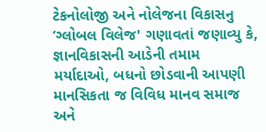ટેકનોલોજી અને નોલેજના વિકાસનુ ‘ગ્લોબલ વિલેજ' ગણાવતાં જણાવ્યુ કે, જ્ઞાનવિકાસની આડેની તમામ મર્યાદાઓ, બધનો છોડવાની આપણી માનસિકતા જ વિવિધ માનવ સમાજ અને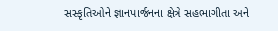સસ્કૃતિઓને જ્ઞાનપાર્જનના ક્ષેત્રે સહભાગીતા અને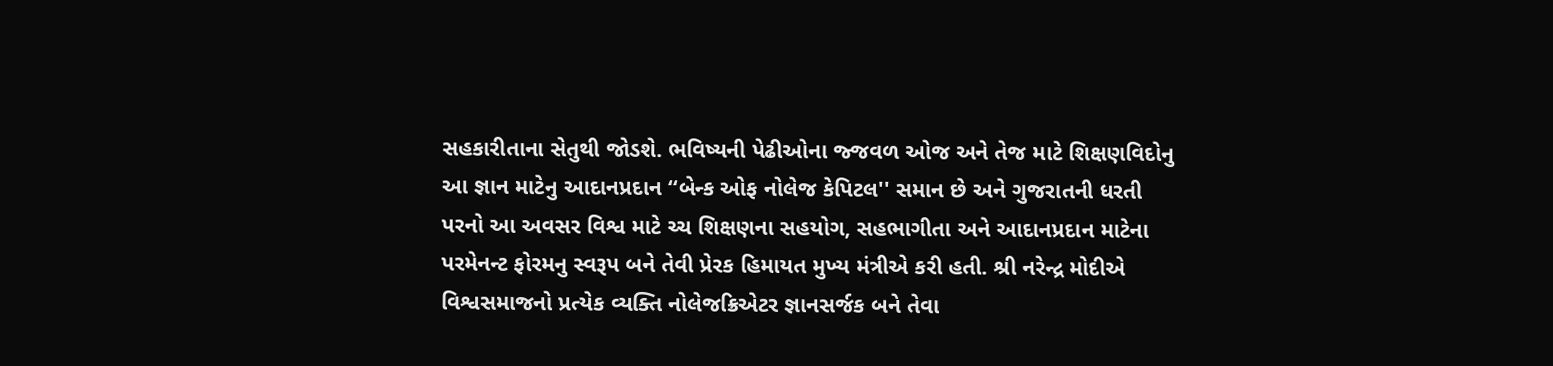સહકારીતાના સેતુથી જોડશે. ભવિષ્યની પેઢીઓના જ્જવળ ઓજ અને તેજ માટે શિક્ષણવિદોનુ આ જ્ઞાન માટેનુ આદાનપ્રદાન ‘‘બેન્ક ઓફ નોલેજ કેપિટલ'' સમાન છે અને ગુજરાતની ધરતી પરનો આ અવસર વિશ્વ માટે ચ્ચ શિક્ષણના સહયોગ, સહભાગીતા અને આદાનપ્રદાન માટેના પરમેનન્ટ ફોરમનુ સ્વરૂપ બને તેવી પ્રેરક હિમાયત મુખ્ય મંત્રીએ કરી હતી. શ્રી નરેન્દ્ર મોદીએ વિશ્વસમાજનો પ્રત્યેક વ્યક્તિ નોલેજક્રિએટર જ્ઞાનસર્જક બને તેવા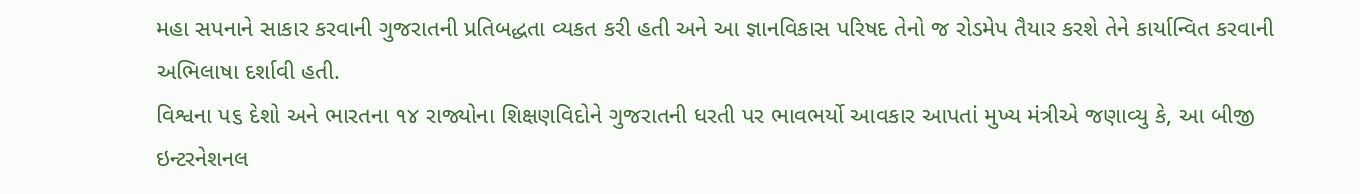મહા સપનાને સાકાર કરવાની ગુજરાતની પ્રતિબદ્ધતા વ્યકત કરી હતી અને આ જ્ઞાનવિકાસ પરિષદ તેનો જ રોડમેપ તૈયાર કરશે તેને કાર્યાન્વિત કરવાની અભિલાષા દર્શાવી હતી.
વિશ્વના પ૬ દેશો અને ભારતના ૧૪ રાજ્યોના શિક્ષણવિદોને ગુજરાતની ધરતી પર ભાવભર્યો આવકાર આપતાં મુખ્ય મંત્રીએ જણાવ્યુ કે, આ બીજી ઇન્ટરનેશનલ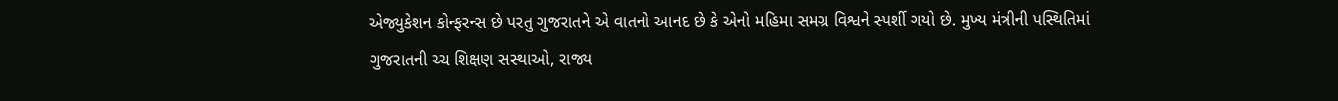એજ્યુકેશન કોન્ફરન્સ છે પરતુ ગુજરાતને એ વાતનો આનદ છે કે એનો મહિમા સમગ્ર વિશ્વને સ્પર્શી ગયો છે. મુખ્ય મંત્રીની પસ્થિતિમાં ગુજરાતની ચ્ચ શિક્ષણ સસ્થાઓ, રાજ્ય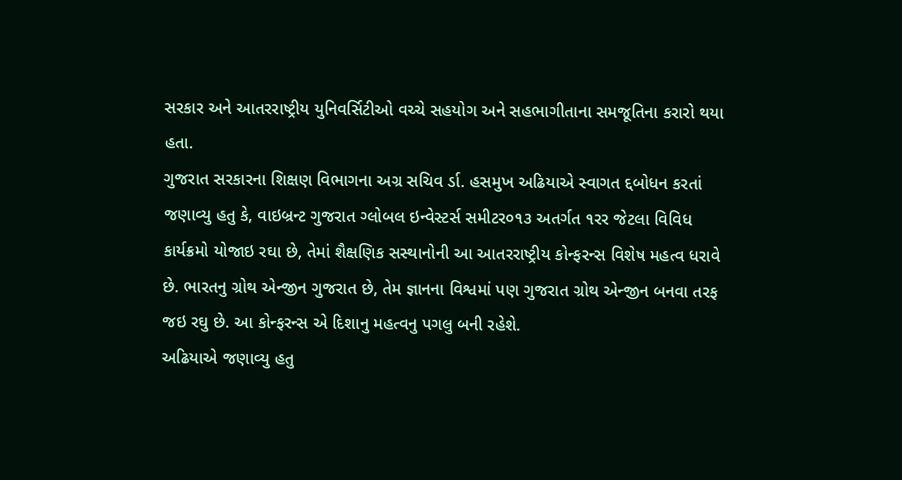સરકાર અને આતરરાષ્ટ્રીય યુનિવર્સિટીઓ વચ્ચે સહયોગ અને સહભાગીતાના સમજૂતિના કરારો થયા હતા.
ગુજરાત સરકારના શિક્ષણ વિભાગના અગ્ર સચિવ ર્ડા. હસમુખ અઢિયાએ સ્વાગત દ્દબોધન કરતાં જણાવ્યુ હતુ કે, વાઇબ્રન્ટ ગુજરાત ગ્લોબલ ઇન્વેસ્ટર્સ સમીટર૦૧૩ અતર્ગત ૧રર જેટલા વિવિધ કાર્યક્રમો યોજાઇ રઘા છે, તેમાં શૈક્ષણિક સસ્થાનોની આ આતરરાષ્ટ્રીય કોન્ફરન્સ વિશેષ મહત્વ ધરાવે છે. ભારતનુ ગ્રોથ એન્જીન ગુજરાત છે, તેમ જ્ઞાનના વિશ્વમાં પણ ગુજરાત ગ્રોથ એન્જીન બનવા તરફ જઇ રઘુ છે. આ કોન્ફરન્સ એ દિશાનુ મહત્વનુ પગલુ બની રહેશે.
અઢિયાએ જણાવ્યુ હતુ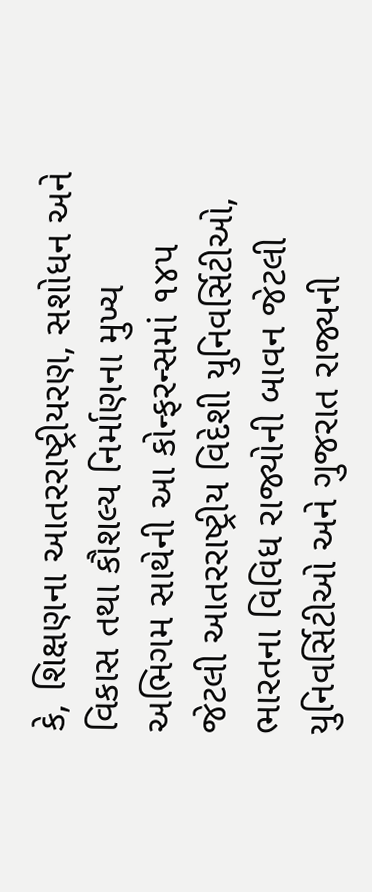કે, શિક્ષણના આતરરાષ્ટ્રીયરણ, સશોધન અને વિકાસ તથા કૌશલ્ય નિર્માણના મુખ્ય અભિગમ સાથેની આ કોન્ફરન્સમાં ૧૪પ જેટલી આતરરાષ્ટ્રીય વિદેશી યુનિવર્સિટીઓ, ભારતના વિવિધ રાજ્યોની બાવન જેટલી યુનિવર્સિટીઓ અને ગુજરાત રાજ્યની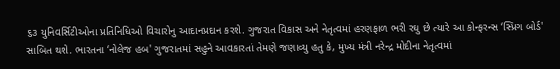૬૩ યુનિવર્સિટીઓના પ્રતિનિધિઓ વિચારોનુ આદાનપ્રદાન કરશે. ગુજરાત વિકાસ અને નેતૃત્વમાં હરણફાળ ભરી રઘુ છે ત્યારે આ કોન્ફરન્સ ‘સ્પ્રિગ બોર્ડ' સાબિત થશે. ભારતના ‘નોલેજ હબ' ગુજરાતમાં સહુને આવકારતાં તેમણે જણાવ્યુ હતુ કે, મુખ્ય મંત્રી નરેન્દ્ર મોદીના નેતૃત્વમાં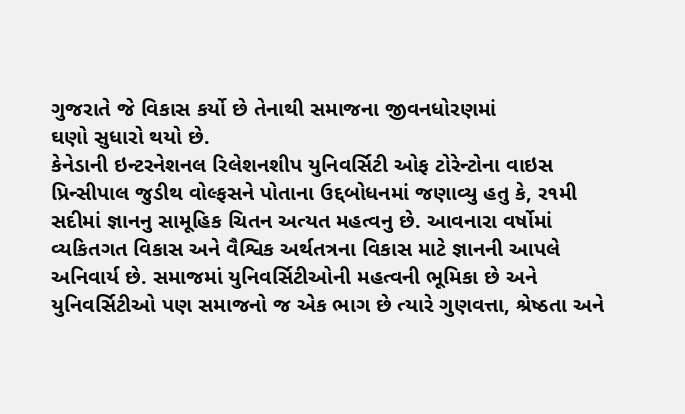ગુજરાતે જે વિકાસ કર્યો છે તેનાથી સમાજના જીવનધોરણમાં
ઘણો સુધારો થયો છે.
કેનેડાની ઇન્ટરનેશનલ રિલેશનશીપ યુનિવર્સિટી ઓફ ટોરેન્ટોના વાઇસ પ્રિન્સીપાલ જુડીથ વોલ્ફસને પોતાના ઉદ્દબોધનમાં જણાવ્યુ હતુ કે, ર૧મી સદીમાં જ્ઞાનનુ સામૂહિક ચિતન અત્યત મહત્વનુ છે. આવનારા વર્ષોમાં વ્યકિતગત વિકાસ અને વૈશ્વિક અર્થતત્રના વિકાસ માટે જ્ઞાનની આપલે અનિવાર્ય છે. સમાજમાં યુનિવર્સિટીઓની મહત્વની ભૂમિકા છે અને યુનિવર્સિટીઓ પણ સમાજનો જ એક ભાગ છે ત્યારે ગુણવત્તા, શ્રેષ્ઠતા અને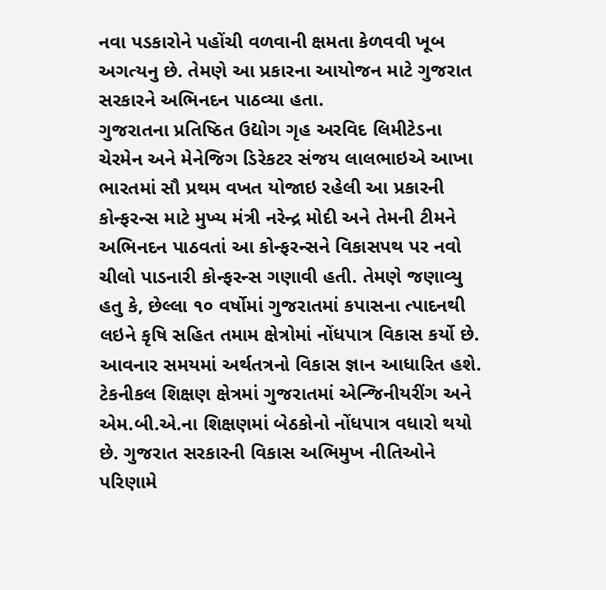નવા પડકારોને પહોંચી વળવાની ક્ષમતા કેળવવી ખૂબ અગત્યનુ છે. તેમણે આ પ્રકારના આયોજન માટે ગુજરાત સરકારને અભિનદન પાઠવ્યા હતા.
ગુજરાતના પ્રતિષ્ઠિત ઉદ્યોગ ગૃહ અરવિદ લિમીટેડના ચેરમેન અને મેનેજિગ ડિરેકટર સંજય લાલભાઇએ આખા ભારતમાં સૌ પ્રથમ વખત યોજાઇ રહેલી આ પ્રકારની કોન્ફરન્સ માટે મુખ્ય મંત્રી નરેન્દ્ર મોદી અને તેમની ટીમને અભિનદન પાઠવતાં આ કોન્ફરન્સને વિકાસપથ પર નવો ચીલો પાડનારી કોન્ફરન્સ ગણાવી હતી. તેમણે જણાવ્યુ હતુ કે, છેલ્લા ૧૦ વર્ષોમાં ગુજરાતમાં કપાસના ત્પાદનથી લઇને કૃષિ સહિત તમામ ક્ષેત્રોમાં નોંધપાત્ર વિકાસ કર્યો છે. આવનાર સમયમાં અર્થતત્રનો વિકાસ જ્ઞાન આધારિત હશે. ટેકનીકલ શિક્ષણ ક્ષેત્રમાં ગુજરાતમાં એન્જિનીયરીંગ અને એમ.બી.એ.ના શિક્ષણમાં બેઠકોનો નોંધપાત્ર વધારો થયો છે. ગુજરાત સરકારની વિકાસ અભિમુખ નીતિઓને પરિણામે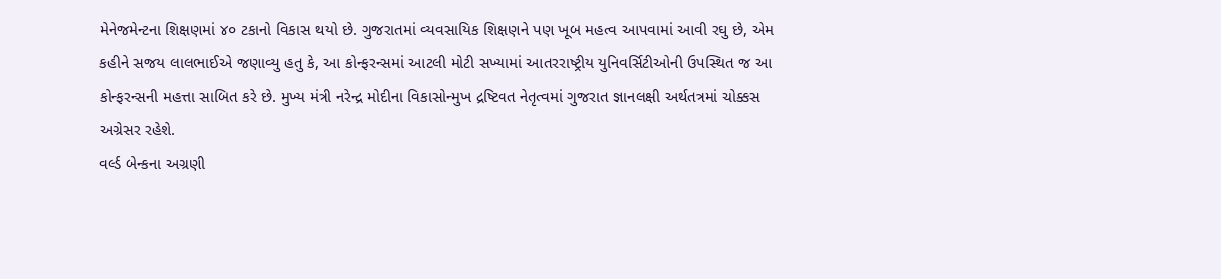મેનેજમેન્ટના શિક્ષણમાં ૪૦ ટકાનો વિકાસ થયો છે. ગુજરાતમાં વ્યવસાયિક શિક્ષણને પણ ખૂબ મહત્વ આપવામાં આવી રઘુ છે, એમ કહીને સજય લાલભાઈએ જણાવ્યુ હતુ કે, આ કોન્ફરન્સમાં આટલી મોટી સખ્યામાં આતરરાષ્ટ્રીય યુનિવર્સિટીઓની ઉપસ્થિત જ આ કોન્ફરન્સની મહત્તા સાબિત કરે છે. મુખ્ય મંત્રી નરેન્દ્ર મોદીના વિકાસોન્મુખ દ્રષ્ટિવત નેતૃત્વમાં ગુજરાત જ્ઞાનલક્ષી અર્થતત્રમાં ચોક્કસ અગ્રેસર રહેશે.
વર્લ્ડ બેન્કના અગ્રણી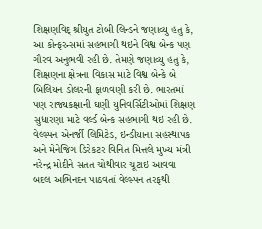શિક્ષણવિદ્ શ્રીયુત ટોબી લિન્ડને જણાવ્યુ હતુ કે, આ કોન્ફરન્સમાં સહભાગી થઇને વિશ્વ બેન્ક પણ ગૌરવ અનુભવી રહી છે. તેમણે જણાવ્યુ હતુ કે, શિક્ષણના ક્ષેત્રના વિકાસ માટે વિશ્વ બેન્કે બે બિલિયન ડોલરની ફાળવણી કરી છે. ભારતમાં પણ રાજ્યકક્ષાની ઘણી યુનિવર્સિટીઓમાં શિક્ષણ સુધારણા માટે વર્લ્ડ બેન્ક સહભાગી થઇ રહી છે.
વેલ્સ્પન એનર્જી લિમિટેડ, ઇન્ડીયાના સહસ્થાપક અને મેનેજિગ ડિરેકટર વિનિત મિત્તલે મુખ્ય મંત્રી નરેન્દ્ર મોદીને સતત ચોથીવાર ચૂટાઇ આવવા બદલ અભિનદન પાઠવતાં વેલ્સ્પન તરફથી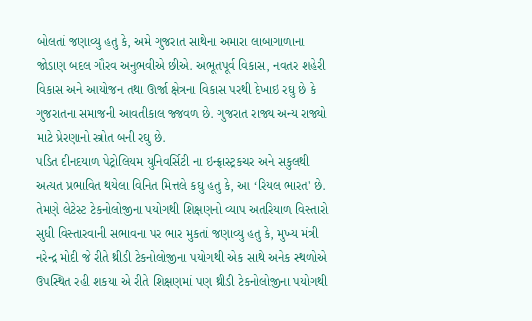બોલતાં જણાવ્યુ હતુ કે, અમે ગુજરાત સાથેના અમારા લાબાગાળાના જોડાણ બદલ ગૌરવ અનુભવીએ છીએ. અભૂતપૂર્વ વિકાસ, નવતર શહેરી વિકાસ અને આયોજન તથા ઊર્જા ક્ષેત્રના વિકાસ પરથી દેખાઇ રઘુ છે કે ગુજરાતના સમાજની આવતીકાલ જ્જવળ છે. ગુજરાત રાજ્ય અન્ય રાજ્યો માટે પ્રેરણાનો સ્ત્રોત બની રઘુ છે.
પડિત દીનદયાળ પેટ્રોલિયમ યુનિવર્સિટી ના ઇન્ફ્રાસ્ટ્રકચર અને સકુલથી અત્યત પ્રભાવિત થયેલા વિનિત મિત્તલે કઘુ હતુ કે, આ ‘રિયલ ભારત' છે. તેમણે લેટેસ્ટ ટેકનોલોજીના પયોગથી શિક્ષણનો વ્યાપ અતરિયાળ વિસ્તારો સુધી વિસ્તારવાની સભાવના પર ભાર મુકતાં જણાવ્યુ હતુ કે, મુખ્ય મંત્રી નરેન્દ્ર મોદી જે રીતે થ્રીડી ટેકનોલોજીના પયોગથી એક સાથે અનેક સ્થળોએ ઉપસ્થિત રહી શકયા એ રીતે શિક્ષણમાં પણ થ્રીડી ટેકનોલોજીના પયોગથી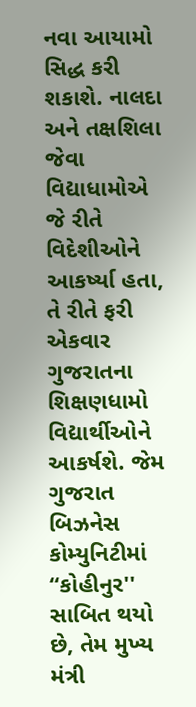નવા આયામો સિદ્ધ કરી શકાશે. નાલદા અને તક્ષશિલા જેવા વિદ્યાધામોએ જે રીતે વિદેશીઓને આકર્ષ્યા હતા, તે રીતે ફરી એકવાર ગુજરાતના શિક્ષણધામો વિદ્યાર્થીઓને આકર્ષશે. જેમ ગુજરાત બિઝનેસ કોમ્યુનિટીમાં ‘‘કોહીનુર'' સાબિત થયો છે, તેમ મુખ્ય મંત્રી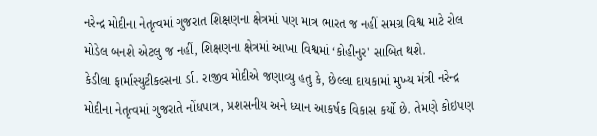નરેન્દ્ર મોદીના નેતૃત્વમાં ગુજરાત શિક્ષણના ક્ષેત્રમાં પણ માત્ર ભારત જ નહીં સમગ્ર વિશ્વ માટે રોલ મોડેલ બનશે એટલુ જ નહીં, શિક્ષણના ક્ષેત્રમાં આખા વિશ્વમાં ‘કોહીનુર' સાબિત થશે.
કેડીલા ફાર્માસ્યુટીકલ્સના ર્ડા. રાજીવ મોદીએ જણાવ્યુ હતુ કે, છેલ્લા દાયકામાં મુખ્ય મંત્રી નરેન્દ્ર મોદીના નેતૃત્વમાં ગુજરાતે નોંધપાત્ર, પ્રશસનીય અને ધ્યાન આકર્ષક વિકાસ કર્યો છે. તેમણે કોઇપણ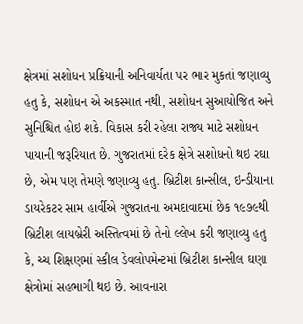ક્ષેત્રમાં સશોધન પ્રક્રિયાની અનિવાર્યતા પર ભાર મુકતાં જણાવ્યુ હતુ કે, સશોધન એ અકસ્માત નથી, સશોધન સુઆયોજિત અને સુનિશ્ચિત હોઇ શકે. વિકાસ કરી રહેલા રાજ્ય માટે સશોધન પાયાની જરૂરિયાત છે. ગુજરાતમાં દરેક ક્ષેત્રે સશોધનો થઇ રઘા છે, એમ પણ તેમણે જણાવ્યુ હતુ. બ્રિટીશ કાન્સીલ, ઇન્ડીયાના ડાયરેકટર સામ હાર્વીએ ગુજરાતના અમદાવાદમાં છેક ૧૯૭૯થી બ્રિટીશ લાયબ્રેરી અસ્તિત્વમાં છે તેનો લ્લેખ કરી જણાવ્યુ હતુ કે, ચ્ચ શિક્ષણમાં સ્કીલ ડેવલોપમેન્ટમાં બ્રિટીશ કાન્સીલ ઘણા ક્ષેત્રોમાં સહભાગી થઇ છે. આવનારા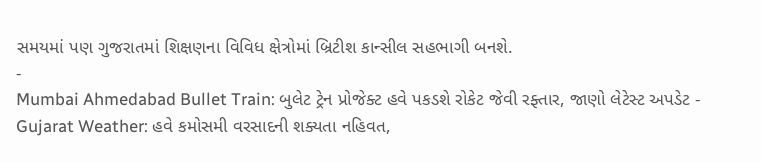સમયમાં પણ ગુજરાતમાં શિક્ષણના વિવિધ ક્ષેત્રોમાં બ્રિટીશ કાન્સીલ સહભાગી બનશે.
-
Mumbai Ahmedabad Bullet Train: બુલેટ ટ્રેન પ્રોજેક્ટ હવે પકડશે રોકેટ જેવી રફ્તાર, જાણો લેટેસ્ટ અપડેટ -
Gujarat Weather: હવે કમોસમી વરસાદની શક્યતા નહિવત,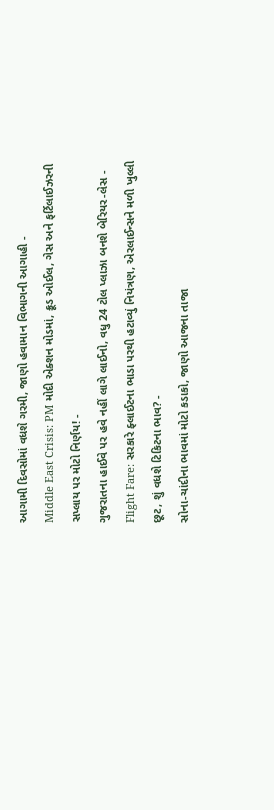આગામી દિવસોમાં વધશે ગરમી, જાણો હવામાન વિભાગની આગાહી -
Middle East Crisis: PM મોદી એક્શન મોડમાં, ક્રૂડ ઓઈલ, ગેસ અને ફર્ટિલાઈઝરની સપ્લાય પર મોટો નિર્ણય! -
ગુજરાતના હાઈવે પર હવે નહીં લાગે લાઈનો, વધુ 24 ટોલ પ્લાઝા બનશે બેરિયર-લેસ -
Flight Fare: સરકારે ફ્લાઈટના ભાડા પરથી હટાવ્યું નિયંત્રણ, એરલાઈન્સને મળી ખુલ્લી છૂટ, શું વધશે ટિકિટના ભાવ? -
સોના-ચાંદીના ભાવમાં મોટો કડાકો, જાણો આજના તાજા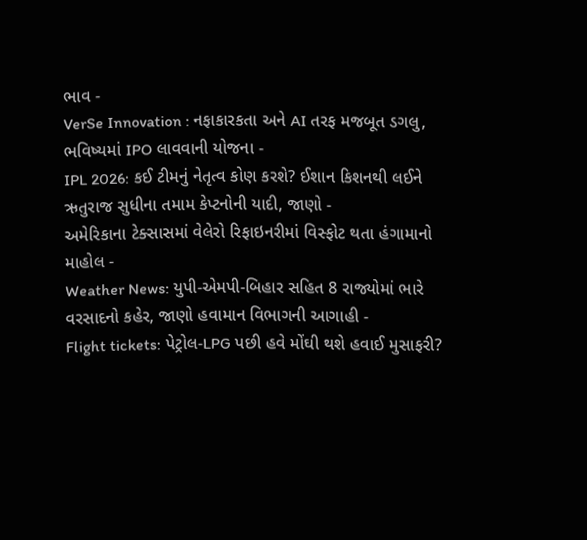ભાવ -
VerSe Innovation : નફાકારકતા અને AI તરફ મજબૂત ડગલુ, ભવિષ્યમાં IPO લાવવાની યોજના -
IPL 2026: કઈ ટીમનું નેતૃત્વ કોણ કરશે? ઈશાન કિશનથી લઈને ઋતુરાજ સુધીના તમામ કેપ્ટનોની યાદી, જાણો -
અમેરિકાના ટેક્સાસમાં વેલેરો રિફાઇનરીમાં વિસ્ફોટ થતા હંગામાનો માહોલ -
Weather News: યુપી-એમપી-બિહાર સહિત 8 રાજ્યોમાં ભારે વરસાદનો કહેર, જાણો હવામાન વિભાગની આગાહી -
Flight tickets: પેટ્રોલ-LPG પછી હવે મોંઘી થશે હવાઈ મુસાફરી?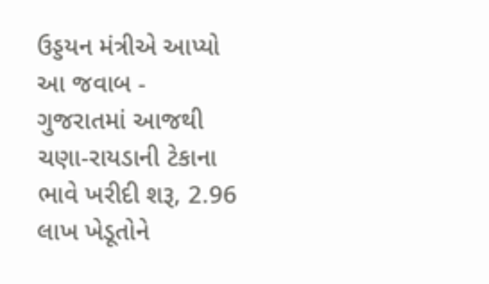ઉડ્ડયન મંત્રીએ આપ્યો આ જવાબ -
ગુજરાતમાં આજથી ચણા-રાયડાની ટેકાના ભાવે ખરીદી શરૂ, 2.96 લાખ ખેડૂતોને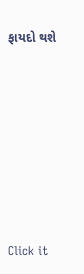ફાયદો થશે










Click it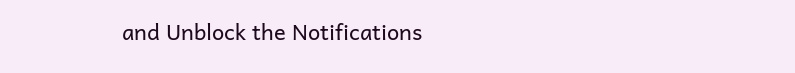and Unblock the Notifications